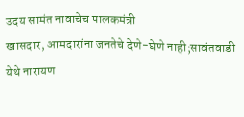उदय सामंत नावाचेच पालकमंत्री
खासदार, आमदारांना जनतेचे देणे-घेणे नाही;सावंतवाडी येथे नारायण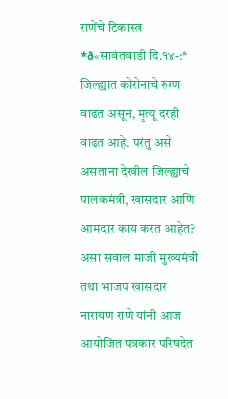राणेंचे टिकास्त्र *ð«सावंतवाडी दि.१४-:* जिल्ह्यात कोरोनाचे रुग्ण वाढत असून, मृत्यू दरही वाढत आहे. परंतु असे असताना देखील जिल्ह्याचे पालकमंत्री, खासदार आणि आमदार काय करत आहेत? असा सवाल माजी मुख्यमंत्री तथा भाजप खासदार नारायण राणे यांनी आज आयोजित पत्रकार परिषदेत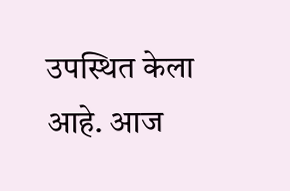उपस्थित केला आहे. आज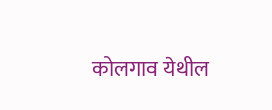कोलगाव येथील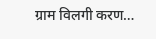ग्राम विलगी करण…